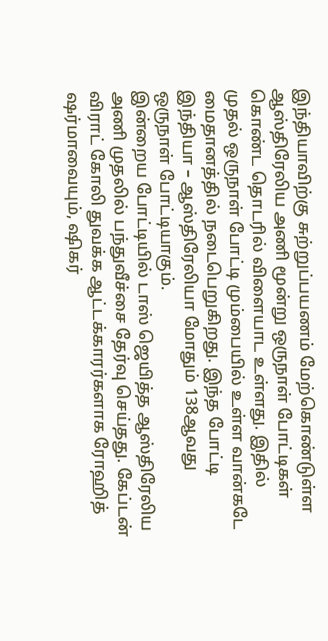இந்தியாவிற்கு சுற்றுப்பயணம் மேற்கொண்டுள்ள ஆஸ்திரேலிய அணி மூன்று ஒருநாள் போட்டிகள் கொண்ட தொடரில் விளையாட உள்ளது. இதில் முதல் ஒருநாள் போட்டி மும்பையில் உள்ள வான்கடே மைதானத்தில் நடைபெறுகிறது. இந்த போட்டி இந்தியா – ஆஸ்திரேலியா மோதும் 138ஆவது ஒருநாள் போட்டியாகும்.
இன்றைய போட்டியில் டாஸ் ஜெயித்த ஆஸ்திரேலிய அணி முதலில் பந்துவீச்சை தேர்வு செய்தது. கேப்டன் விராட் கோலி துவக்க ஆட்டக்காரர்களாக ரோஹித் ஷர்மாவையும், ஷிகர்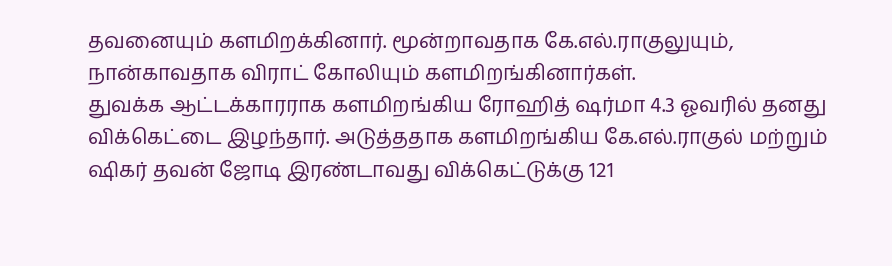தவனையும் களமிறக்கினார். மூன்றாவதாக கே.எல்.ராகுலுயும், நான்காவதாக விராட் கோலியும் களமிறங்கினார்கள்.
துவக்க ஆட்டக்காரராக களமிறங்கிய ரோஹித் ஷர்மா 4.3 ஓவரில் தனது விக்கெட்டை இழந்தார். அடுத்ததாக களமிறங்கிய கே.எல்.ராகுல் மற்றும் ஷிகர் தவன் ஜோடி இரண்டாவது விக்கெட்டுக்கு 121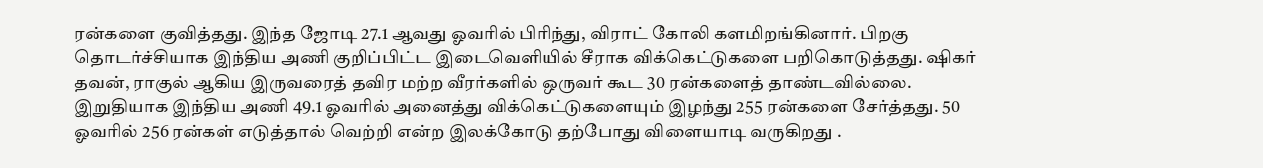ரன்களை குவித்தது. இந்த ஜோடி 27.1 ஆவது ஓவரில் பிரிந்து, விராட் கோலி களமிறங்கினார். பிறகு தொடர்ச்சியாக இந்திய அணி குறிப்பிட்ட இடைவெளியில் சீராக விக்கெட்டுகளை பறிகொடுத்தது. ஷிகர் தவன், ராகுல் ஆகிய இருவரைத் தவிர மற்ற வீரர்களில் ஒருவர் கூட 30 ரன்களைத் தாண்டவில்லை. இறுதியாக இந்திய அணி 49.1 ஓவரில் அனைத்து விக்கெட்டுகளையும் இழந்து 255 ரன்களை சேர்த்தது. 50 ஓவரில் 256 ரன்கள் எடுத்தால் வெற்றி என்ற இலக்கோடு தற்போது விளையாடி வருகிறது .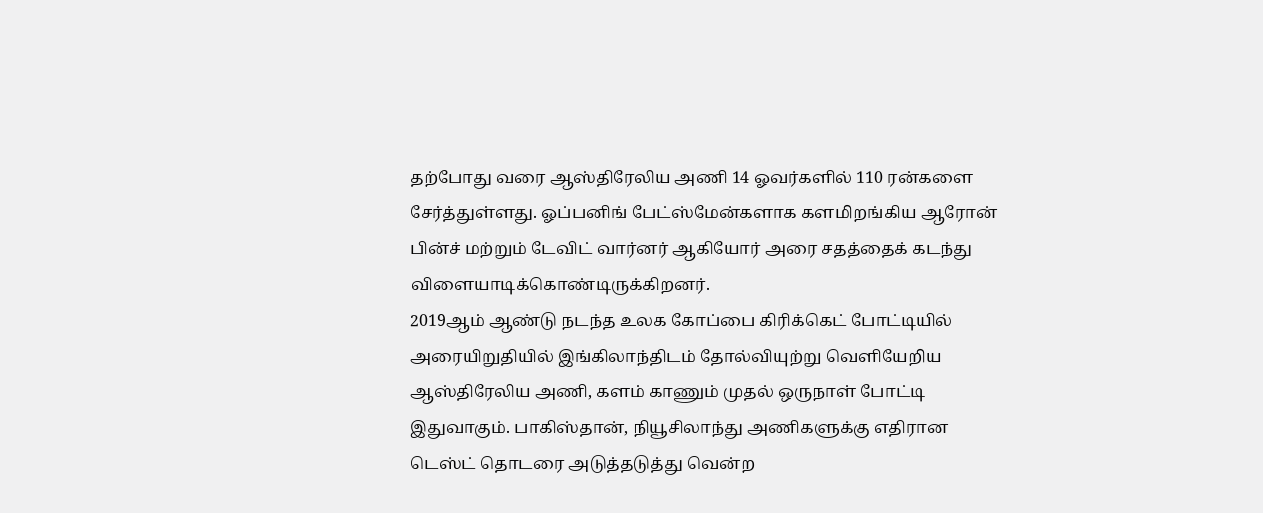தற்போது வரை ஆஸ்திரேலிய அணி 14 ஓவர்களில் 110 ரன்களை சேர்த்துள்ளது. ஓப்பனிங் பேட்ஸ்மேன்களாக களமிறங்கிய ஆரோன் பின்ச் மற்றும் டேவிட் வார்னர் ஆகியோர் அரை சதத்தைக் கடந்து விளையாடிக்கொண்டிருக்கிறனர்.
2019ஆம் ஆண்டு நடந்த உலக கோப்பை கிரிக்கெட் போட்டியில் அரையிறுதியில் இங்கிலாந்திடம் தோல்வியுற்று வெளியேறிய ஆஸ்திரேலிய அணி, களம் காணும் முதல் ஒருநாள் போட்டி இதுவாகும். பாகிஸ்தான், நியூசிலாந்து அணிகளுக்கு எதிரான டெஸ்ட் தொடரை அடுத்தடுத்து வென்ற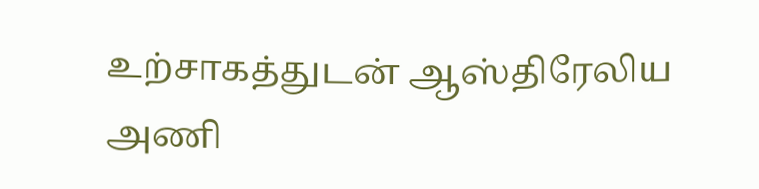உற்சாகத்துடன் ஆஸ்திரேலிய அணி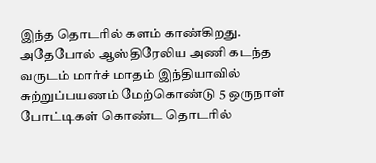இந்த தொடரில் களம் காண்கிறது. அதேபோல் ஆஸ்திரேலிய அணி கடந்த வருடம் மார்ச் மாதம் இந்தியாவில் சுற்றுப்பயணம் மேற்கொண்டு 5 ஒருநாள் போட்டிகள் கொண்ட தொடரில்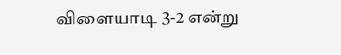விளையாடி 3-2 என்று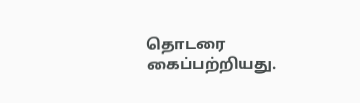தொடரை கைப்பற்றியது.